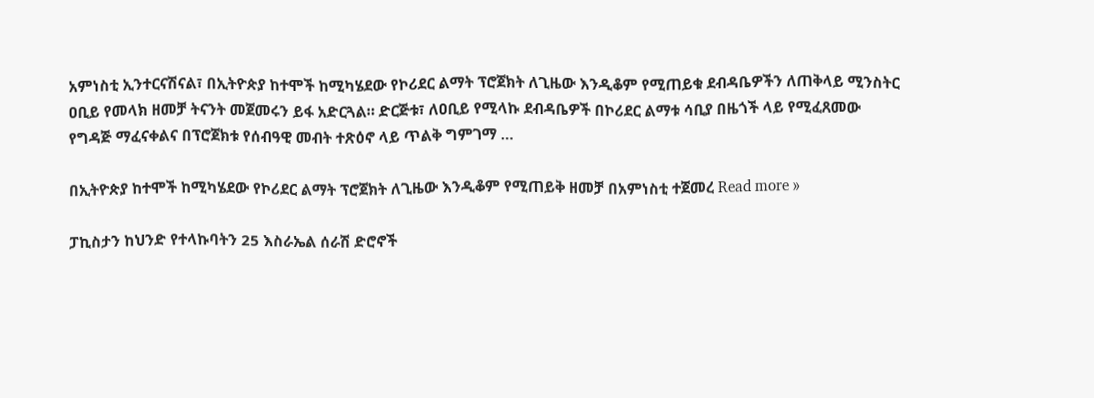አምነስቲ ኢንተርናሽናል፣ በኢትዮጵያ ከተሞች ከሚካሄደው የኮሪደር ልማት ፕሮጀክት ለጊዜው እንዲቆም የሚጠይቁ ደብዳቤዎችን ለጠቅላይ ሚንስትር ዐቢይ የመላክ ዘመቻ ትናንት መጀመሩን ይፋ አድርጓል። ድርጅቱ፣ ለዐቢይ የሚላኩ ደብዳቤዎች በኮሪደር ልማቱ ሳቢያ በዜጎች ላይ የሚፈጸመው የግዳጅ ማፈናቀልና በፕሮጀክቱ የሰብዓዊ መብት ተጽዕኖ ላይ ጥልቅ ግምገማ …

በኢትዮጵያ ከተሞች ከሚካሄደው የኮሪደር ልማት ፕሮጀክት ለጊዜው እንዲቆም የሚጠይቅ ዘመቻ በአምነስቲ ተጀመረ Read more »

ፓኪስታን ከህንድ የተላኩባትን 25 እስራኤል ሰራሽ ድሮኖች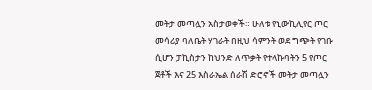መትታ መጣሏን አስታወቀች። ሁለቱ የኒውኪሊየር ጦር መሳሪያ ባለቤት ሃገራት በዚህ ሳምንት ወደ ግጭት የገቡ ሲሆን ፓኪስታን ከህንድ ለጥቃት የተላኩባትን 5 የጦር ጀቶች እና 25 እስራኤል ሰራሽ ድሮኖች መትታ መጣሏን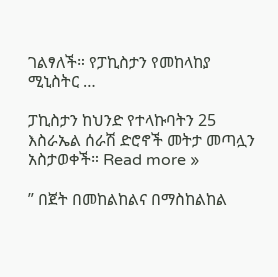ገልፃለች። የፓኪስታን የመከላከያ ሚኒስትር …

ፓኪስታን ከህንድ የተላኩባትን 25 እስራኤል ሰራሽ ድሮኖች መትታ መጣሏን አስታወቀች። Read more »

” በጀት በመከልከልና በማስከልከል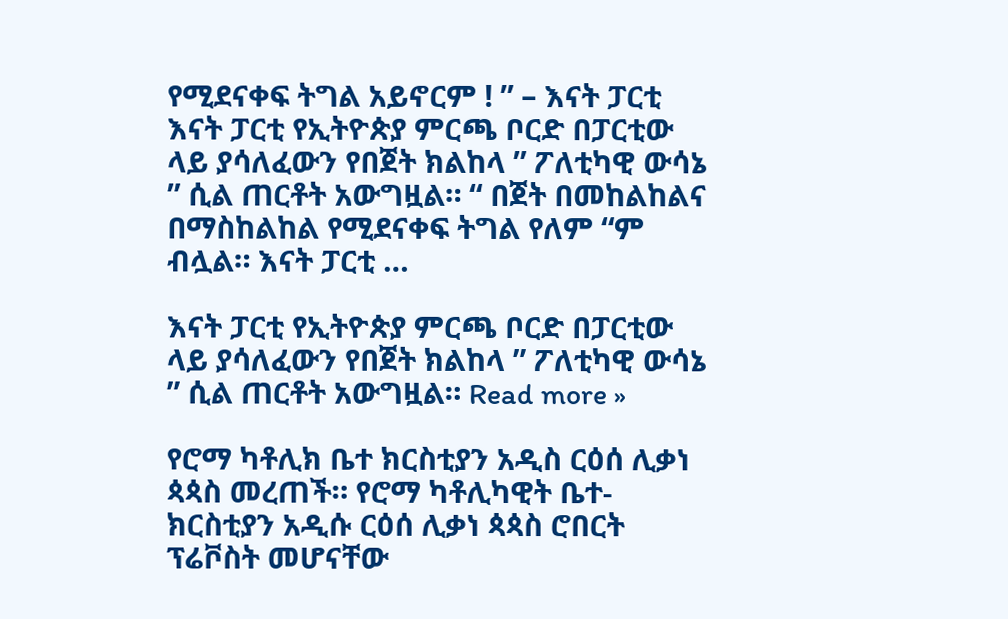የሚደናቀፍ ትግል አይኖርም ! ” – እናት ፓርቲ እናት ፓርቲ የኢትዮጵያ ምርጫ ቦርድ በፓርቲው ላይ ያሳለፈውን የበጀት ክልከላ ” ፖለቲካዊ ውሳኔ ” ሲል ጠርቶት አውግዟል። “ በጀት በመከልከልና በማስከልከል የሚደናቀፍ ትግል የለም “ም ብሏል። እናት ፓርቲ …

እናት ፓርቲ የኢትዮጵያ ምርጫ ቦርድ በፓርቲው ላይ ያሳለፈውን የበጀት ክልከላ ” ፖለቲካዊ ውሳኔ ” ሲል ጠርቶት አውግዟል። Read more »

የሮማ ካቶሊክ ቤተ ክርስቲያን አዲስ ርዕሰ ሊቃነ ጳጳስ መረጠች። የሮማ ካቶሊካዊት ቤተ-ክርስቲያን አዲሱ ርዕሰ ሊቃነ ጳጳስ ሮበርት ፕሬቮስት መሆናቸው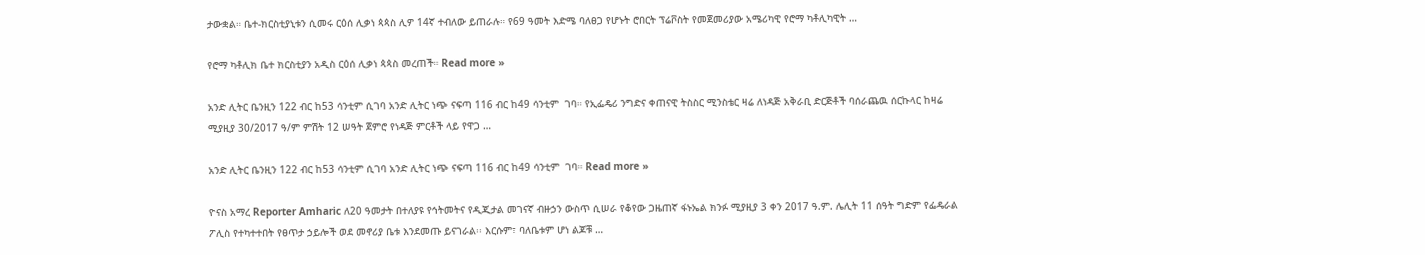ታውቋል። ቤተ-ክርስቲያኒቱን ሲመሩ ርዕሰ ሊቃነ ጳጳስ ሊዎ 14ኛ ተብለው ይጠራሉ። የ69 ዓመት እድሜ ባለፀጋ የሆኑት ሮበርት ፕሬቮስት የመጀመሪያው አሜሪካዊ የሮማ ካቶሊካዊት …

የሮማ ካቶሊክ ቤተ ክርስቲያን አዲስ ርዕሰ ሊቃነ ጳጳስ መረጠች። Read more »

አንድ ሊትር ቤንዚን 122 ብር ከ53 ሳንቲም ሲገባ አንድ ሊትር ነጭ ናፍጣ 116 ብር ከ49 ሳንቲም  ገባ። የኢፌዴሪ ንግድና ቀጠናዊ ትስስር ሚንስቴር ዛሬ ለነዳጅ አቅራቢ ድርጅቶች ባሰራጨዉ ሰርኩላር ከዛሬ ሚያዚያ 30/2017 ዓ/ም ምሽት 12 ሠዓት ጀምሮ የነዳጅ ምርቶች ላይ የዋጋ …

አንድ ሊትር ቤንዚን 122 ብር ከ53 ሳንቲም ሲገባ አንድ ሊትር ነጭ ናፍጣ 116 ብር ከ49 ሳንቲም  ገባ። Read more »

ዮናስ አማረ Reporter Amharic ለ20 ዓመታት በተለያዩ የኅትመትና የዲጂታል መገናኛ ብዙኃን ውስጥ ሲሠራ የቆየው ጋዜጠኛ ፋኑኤል ክንፉ ሚያዚያ 3 ቀን 2017 ዓ.ም. ሌሊት 11 ሰዓት ግድም የፌዴራል ፖሊስ የተካተተበት የፀጥታ ኃይሎች ወደ መኖሪያ ቤቱ እንደመጡ ይናገራል፡፡ እርሱም፣ ባለቤቱም ሆነ ልጆቹ …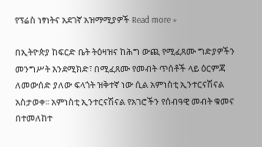የፕሬስ ነፃነትና አደገኛ አዝማሚያዎች Read more »

በኢትዮጵያ ከፍርድ ቤት ትዕዛዝና ከሕግ ውጪ የሚፈጸሙ ግድያዎችን መንግሥት እንደሚክድ፣ በሚፈጸሙ የመብት ጥሰቶች ላይ ዕርምጃ ለመውሰድ ያለው ፍላጎት ዝቅተኛ ነው ሲል አምነስቲ ኢንተርናሽናል አስታወቀ፡፡ አምነስቲ ኢንተርናሽናል የአገሮችን የሰብዓዊ መብት ቁመና በተመለከተ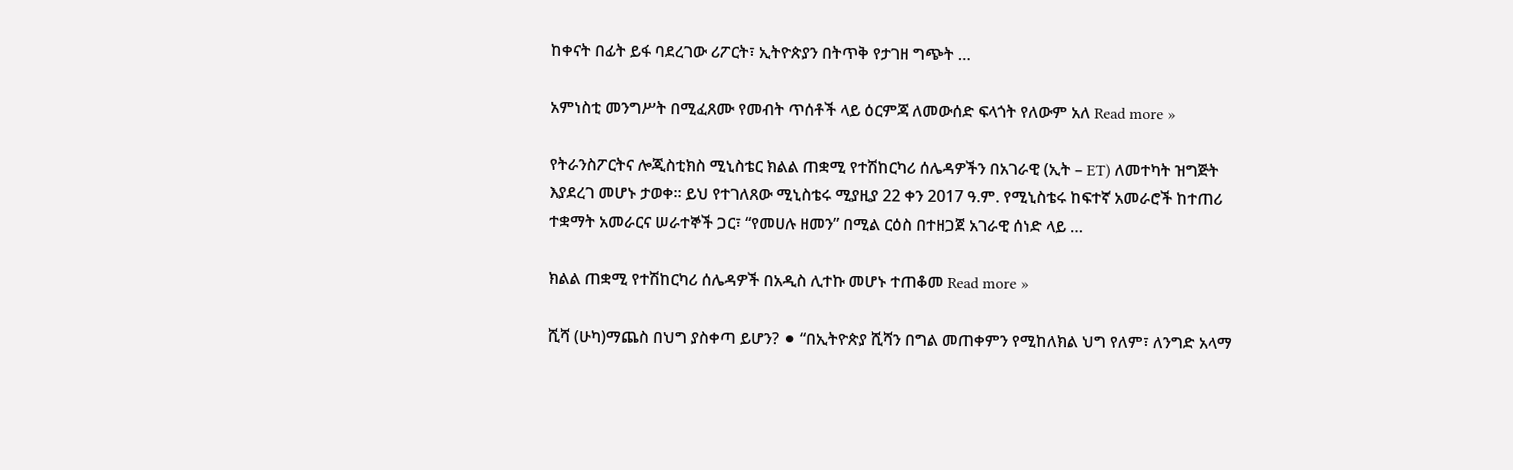ከቀናት በፊት ይፋ ባደረገው ሪፖርት፣ ኢትዮጵያን በትጥቅ የታገዘ ግጭት …

አምነስቲ መንግሥት በሚፈጸሙ የመብት ጥሰቶች ላይ ዕርምጃ ለመውሰድ ፍላጎት የለውም አለ Read more »

የትራንስፖርትና ሎጂስቲክስ ሚኒስቴር ክልል ጠቋሚ የተሽከርካሪ ሰሌዳዎችን በአገራዊ (ኢት – ET) ለመተካት ዝግጅት እያደረገ መሆኑ ታወቀ። ይህ የተገለጸው ሚኒስቴሩ ሚያዚያ 22 ቀን 2017 ዓ.ም. የሚኒስቴሩ ከፍተኛ አመራሮች ከተጠሪ ተቋማት አመራርና ሠራተኞች ጋር፣ “የመሀሉ ዘመን” በሚል ርዕስ በተዘጋጀ አገራዊ ሰነድ ላይ …

ክልል ጠቋሚ የተሽከርካሪ ሰሌዳዎች በአዲስ ሊተኩ መሆኑ ተጠቆመ Read more »

ሺሻ (ሁካ)ማጨስ በህግ ያስቀጣ ይሆን? ⚫ “በኢትዮጵያ ሺሻን በግል መጠቀምን የሚከለክል ህግ የለም፣ ለንግድ አላማ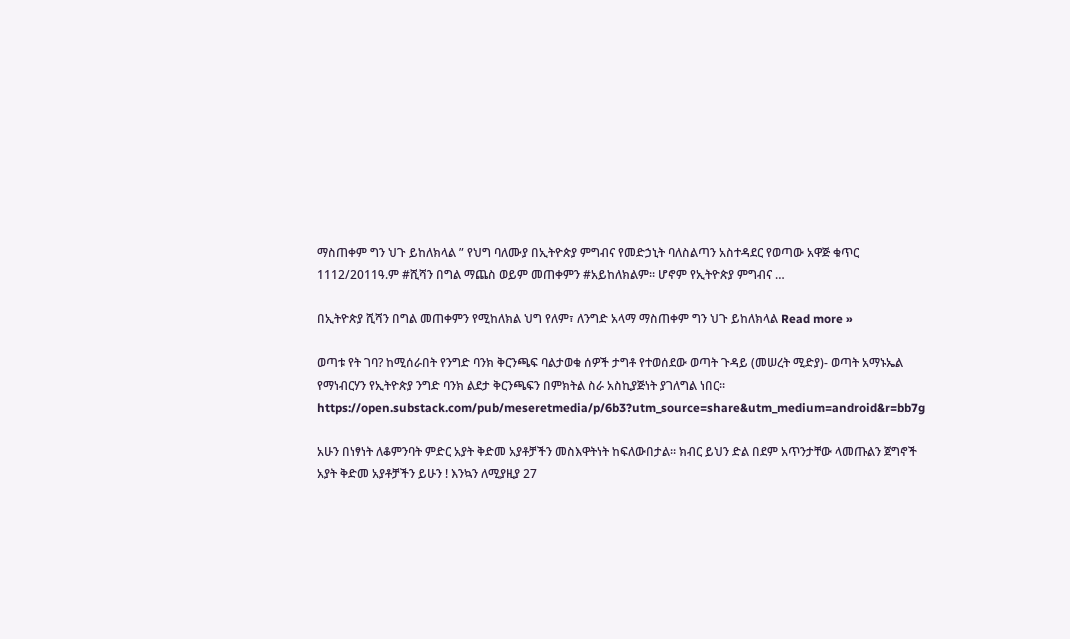ማስጠቀም ግን ህጉ ይከለክላል ” የህግ ባለሙያ በኢትዮጵያ ምግብና የመድኃኒት ባለስልጣን አስተዳደር የወጣው አዋጅ ቁጥር 1112/2011ዓ.ም #ሺሻን በግል ማጨስ ወይም መጠቀምን #አይከለክልም። ሆኖም የኢትዮጵያ ምግብና …

በኢትዮጵያ ሺሻን በግል መጠቀምን የሚከለክል ህግ የለም፣ ለንግድ አላማ ማስጠቀም ግን ህጉ ይከለክላል Read more »

ወጣቱ የት ገባ? ከሚሰራበት የንግድ ባንክ ቅርንጫፍ ባልታወቁ ሰዎች ታግቶ የተወሰደው ወጣት ጉዳይ (መሠረት ሚድያ)- ወጣት አማኑኤል የማነብርሃን የኢትዮጵያ ንግድ ባንክ ልደታ ቅርንጫፍን በምክትል ስራ አስኪያጅነት ያገለግል ነበር። https://open.substack.com/pub/meseretmedia/p/6b3?utm_source=share&utm_medium=android&r=bb7g

አሁን በነፃነት ለቆምንባት ምድር አያት ቅድመ አያቶቻችን መስእዋትነት ከፍለውበታል። ክብር ይህን ድል በደም አጥንታቸው ላመጡልን ጀግኖች አያት ቅድመ አያቶቻችን ይሁን ! እንኳን ለሚያዚያ 27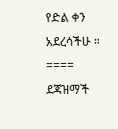የድል ቀን አደረሳችሁ ። ==== ደጃዝማች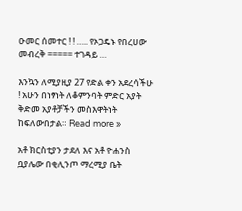ዑመር ሰመተር ! ! ….. የኦጋዴኑ የበረሀው መብረቅ ===== ተገዳይ …

እንኳን ለሚያዚያ 27 የድል ቀን አደረሳችሁ ! አሁን በነፃነት ለቆምንባት ምድር አያት ቅድመ አያቶቻችን መስእዋትነት ከፍለውበታል። Read more »

አቶ ክርስቲያን ታደለ እና አቶ ዮሐንስ ቧያሌው በቂሊንጦ ማረሚያ ቤት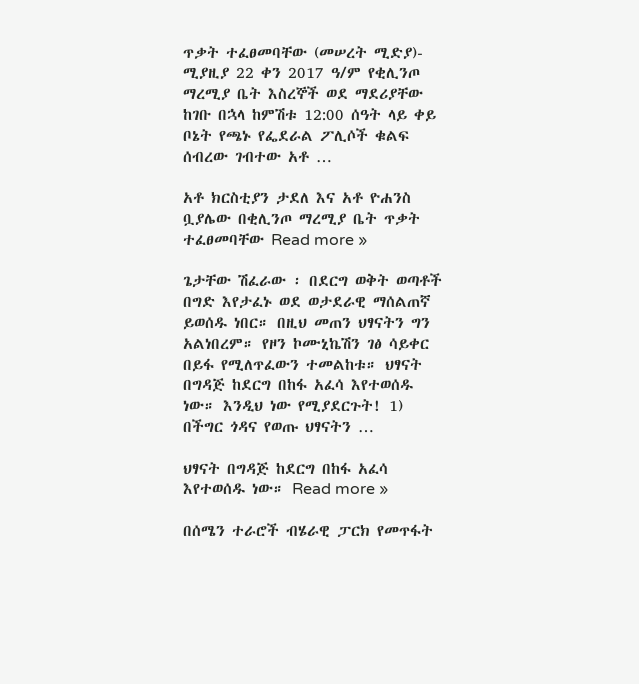ጥቃት ተፈፀመባቸው (መሠረት ሚድያ)- ሚያዚያ 22 ቀን 2017 ዓ/ም የቂሊንጦ ማረሚያ ቤት እስረኞች ወደ ማደሪያቸው ከገቡ በኋላ ከምሽቱ 12:00 ሰዓት ላይ ቀይ ቦኔት የጫኑ የፌደራል ፖሊሶች ቁልፍ ሰብረው ገብተው አቶ …

አቶ ክርስቲያን ታደለ እና አቶ ዮሐንስ ቧያሌው በቂሊንጦ ማረሚያ ቤት ጥቃት ተፈፀመባቸው Read more »

ጌታቸው ሽፈራው ፡ በደርግ ወቅት ወጣቶች በግድ እየታፈኑ ወደ ወታደራዊ ማሰልጠኛ ይወሰዱ ነበር። በዚህ መጠን ህፃናትን ግን አልነበረም። የዞን ኮሙኒኬሽን ገፅ ሳይቀር በይፋ የሚለጥፈውን ተመልከቱ። ህፃናት በግዳጅ ከደርግ በከፋ አፈሳ እየተወሰዱ ነው። እንዲህ ነው የሚያደርጉት! 1) በችግር ጎዳና የወጡ ህፃናትን …

ህፃናት በግዳጅ ከደርግ በከፋ አፈሳ እየተወሰዱ ነው። Read more »

በሰሜን ተራሮች ብሄራዊ ፓርክ የመጥፋት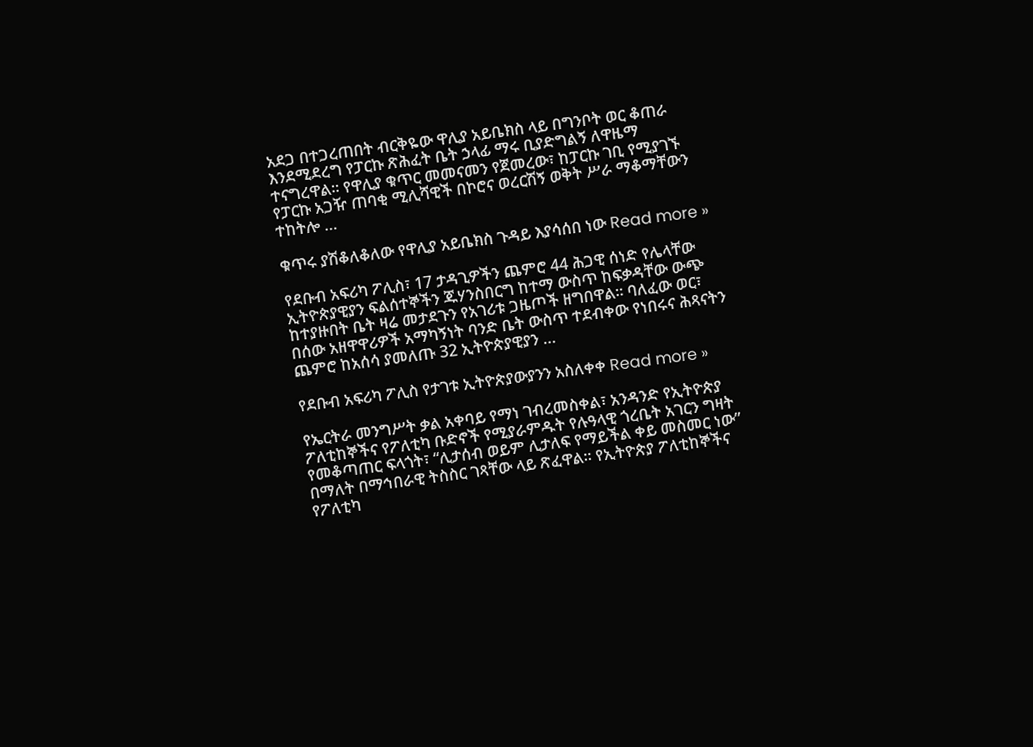አደጋ በተጋረጠበት ብርቅዬው ዋሊያ አይቤክስ ላይ በግንቦት ወር ቆጠራ እንደሚደረግ የፓርኩ ጽሕፈት ቤት ኃላፊ ማሩ ቢያድግልኝ ለዋዜማ ተናግረዋል። የዋሊያ ቁጥር መመናመን የጀመረው፣ ከፓርኩ ገቢ የሚያገኙ የፓርኩ አጋዥ ጠባቂ ሚሊሻዊች በኮሮና ወረርሽኝ ወቅት ሥራ ማቆማቸውን ተከትሎ …

ቁጥሩ ያሽቆለቆለው የዋሊያ አይቤክስ ጉዳይ እያሳሰበ ነው Read more »

የደቡብ አፍሪካ ፖሊስ፣ 17 ታዳጊዎችን ጨምሮ 44 ሕጋዊ ሰነድ የሌላቸው ኢትዮጵያዊያን ፍልሰተኞችን ጁሃንስበርግ ከተማ ውስጥ ከፍቃዳቸው ውጭ ከተያዙበት ቤት ዛሬ መታደጉን የአገሪቱ ጋዜጦች ዘግበዋል። ባለፈው ወር፣ በሰው አዘዋዋሪዎች አማካኝነት ባንድ ቤት ውስጥ ተደብቀው የነበሩና ሕጻናትን ጨምሮ ከአሰሳ ያመለጡ 32 ኢትዮጵያዊያን …

የደቡብ አፍሪካ ፖሊስ የታገቱ ኢትዮጵያውያንን አስለቀቀ Read more »

የኤርትራ መንግሥት ቃል አቀባይ የማነ ገብረመስቀል፣ አንዳንድ የኢትዮጵያ ፖለቲከኞችና የፖለቲካ ቡድኖች የሚያራምዱት የሉዓላዊ ጎረቤት አገርን ግዛት የመቆጣጠር ፍላጎት፣ “ሊታሰብ ወይም ሊታለፍ የማይችል ቀይ መስመር ነው” በማለት በማኅበራዊ ትስስር ገጻቸው ላይ ጽፈዋል። የኢትዮጵያ ፖለቲከኞችና የፖለቲካ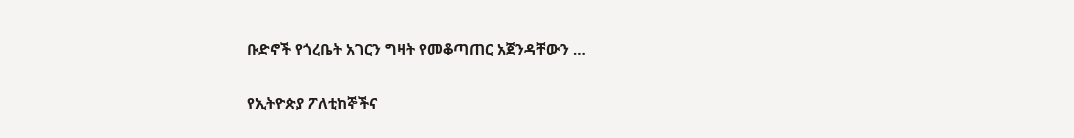ቡድኖች የጎረቤት አገርን ግዛት የመቆጣጠር አጀንዳቸውን …

የኢትዮጵያ ፖለቲከኞችና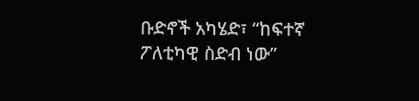ቡድኖች አካሄድ፣ “ከፍተኛ ፖለቲካዊ ስድብ ነው”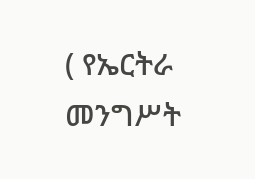( የኤርትራ መንግሥት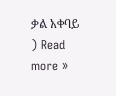ቃል አቀባይ ) Read more »